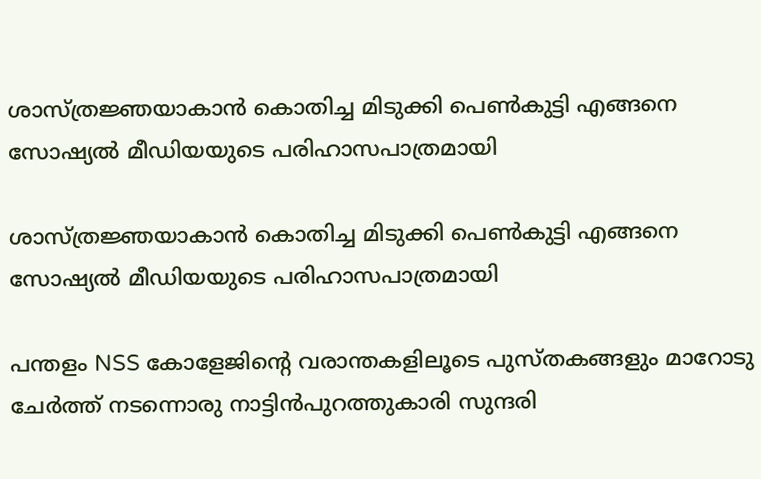ശാസ്ത്രജ്ഞയാകാൻ കൊതിച്ച മിടുക്കി പെൺകുട്ടി എങ്ങനെ സോഷ്യൽ മീഡിയയുടെ പരിഹാസപാത്രമായി

ശാസ്ത്രജ്ഞയാകാൻ കൊതിച്ച മിടുക്കി പെൺകുട്ടി എങ്ങനെ സോഷ്യൽ മീഡിയയുടെ പരിഹാസപാത്രമായി

പന്തളം NSS കോളേജിന്റെ വരാന്തകളിലൂടെ പുസ്തകങ്ങളും മാറോടു ചേർത്ത് നടന്നൊരു നാട്ടിൻപുറത്തുകാരി സുന്ദരി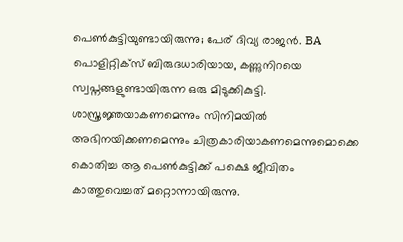പെൺകുട്ടിയുണ്ടായിരുന്നു; പേര് ദിവ്യ രാജൻ. BA പൊളിറ്റിക്സ് ബിരുദധാരിയായ, കണ്ണുനിറയെ സ്വപ്നങ്ങളുണ്ടായിരുന്ന ഒരു മിടുക്കികുട്ടി. ശാസ്ത്രജ്ഞയാകണമെന്നും സിനിമയിൽ അഭിനയിക്കണമെന്നും ചിത്രകാരിയാകണമെന്നുമൊക്കെ കൊതിച്ച ആ പെൺകുട്ടിക്ക് പക്ഷെ ജീവിതം കാത്തുവെച്ചത് മറ്റൊന്നായിരുന്നു.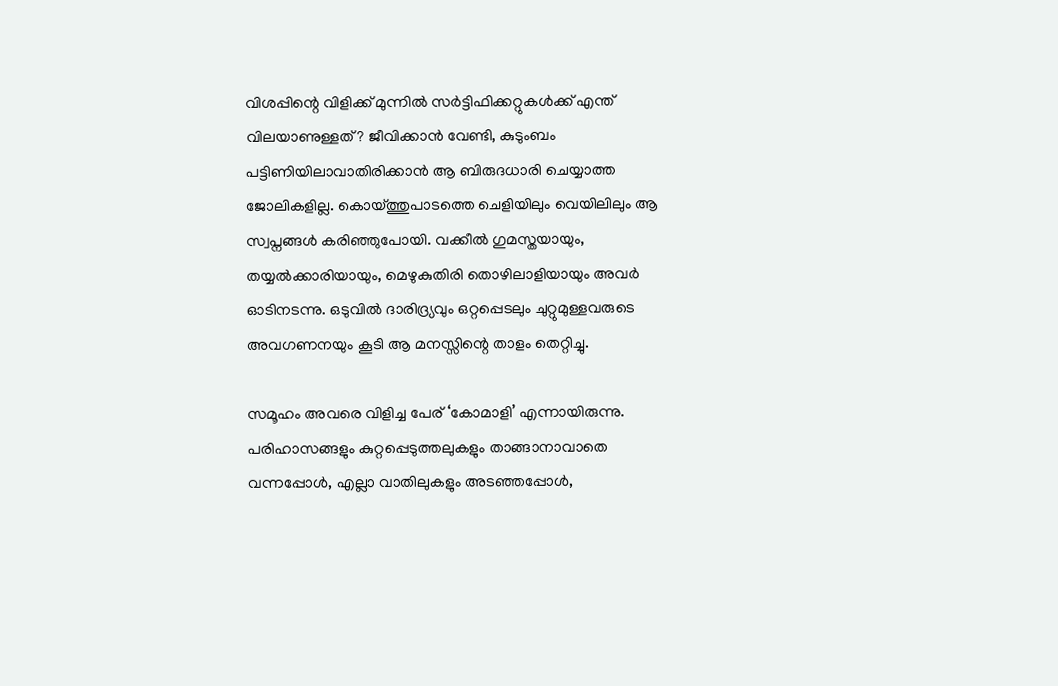വിശപ്പിന്റെ വിളിക്ക് മുന്നിൽ സർട്ടിഫിക്കറ്റുകൾക്ക് എന്ത് വിലയാണുള്ളത്? ജീവിക്കാൻ വേണ്ടി, കുടുംബം പട്ടിണിയിലാവാതിരിക്കാൻ ആ ബിരുദധാരി ചെയ്യാത്ത ജോലികളില്ല. കൊയ്ത്തുപാടത്തെ ചെളിയിലും വെയിലിലും ആ സ്വപ്നങ്ങൾ കരിഞ്ഞുപോയി. വക്കീൽ ഗുമസ്തയായും, തയ്യൽക്കാരിയായും, മെഴുകുതിരി തൊഴിലാളിയായും അവർ ഓടിനടന്നു. ഒടുവിൽ ദാരിദ്ര്യവും ഒറ്റപ്പെടലും ചുറ്റുമുള്ളവരുടെ അവഗണനയും കൂടി ആ മനസ്സിന്റെ താളം തെറ്റിച്ചു.

സമൂഹം അവരെ വിളിച്ച പേര് ‘കോമാളി’ എന്നായിരുന്നു. പരിഹാസങ്ങളും കുറ്റപ്പെടുത്തലുകളും താങ്ങാനാവാതെ വന്നപ്പോൾ, എല്ലാ വാതിലുകളും അടഞ്ഞപ്പോൾ,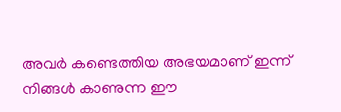അവർ കണ്ടെത്തിയ അഭയമാണ് ഇന്ന് നിങ്ങൾ കാണുന്ന ഈ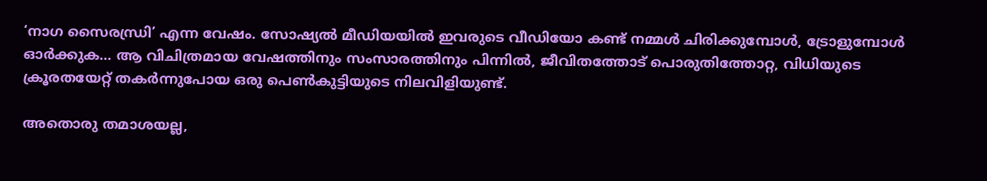‘നാഗ സൈരന്ധ്രി’ എന്ന വേഷം. സോഷ്യൽ മീഡിയയിൽ ഇവരുടെ വീഡിയോ കണ്ട് നമ്മൾ ചിരിക്കുമ്പോൾ, ട്രോളുമ്പോൾ ഓർക്കുക… ആ വിചിത്രമായ വേഷത്തിനും സംസാരത്തിനും പിന്നിൽ, ജീവിതത്തോട് പൊരുതിത്തോറ്റ, വിധിയുടെ ക്രൂരതയേറ്റ് തകർന്നുപോയ ഒരു പെൺകുട്ടിയുടെ നിലവിളിയുണ്ട്.

അതൊരു തമാശയല്ല,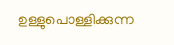ഉള്ളുപൊള്ളിക്കുന്ന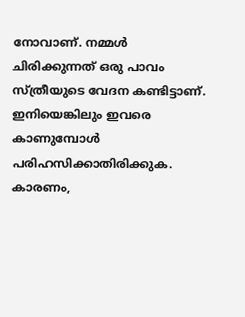നോവാണ്. നമ്മൾ ചിരിക്കുന്നത് ഒരു പാവം സ്ത്രീയുടെ വേദന കണ്ടിട്ടാണ്. ഇനിയെങ്കിലും ഇവരെ കാണുമ്പോൾ പരിഹസിക്കാതിരിക്കുക. കാരണം,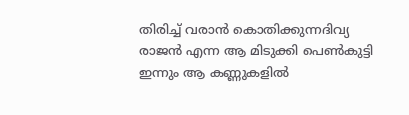തിരിച്ച് വരാൻ കൊതിക്കുന്നദിവ്യ രാജൻ എന്ന ആ മിടുക്കി പെൺകുട്ടി ഇന്നും ആ കണ്ണുകളിൽ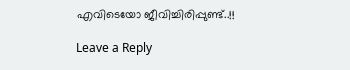എവിടെയോ ജീവിച്ചിരിപ്പുണ്ട്..!!

Leave a Reply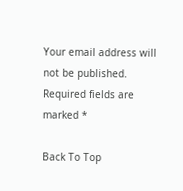Your email address will not be published. Required fields are marked *

Back To Top